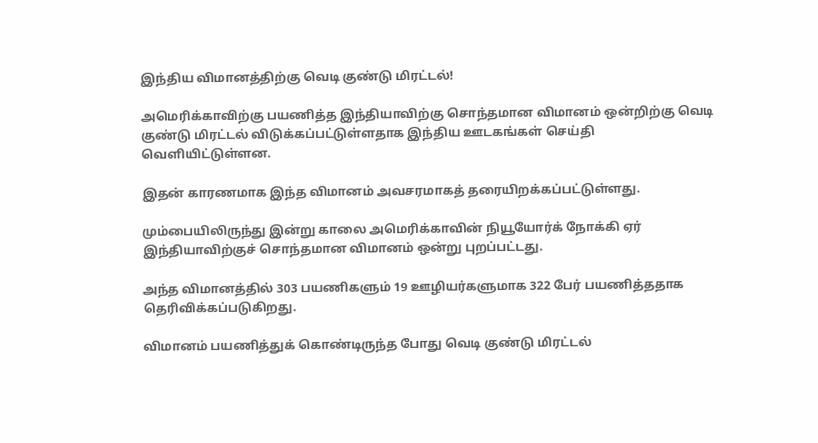இந்திய விமானத்திற்கு வெடி குண்டு மிரட்டல்!

அமெரிக்காவிற்கு பயணித்த இந்தியாவிற்கு சொந்தமான விமானம் ஒன்றிற்கு வெடி குண்டு மிரட்டல் விடுக்கப்பட்டுள்ளதாக இந்திய ஊடகங்கள் செய்தி வெளியிட்டுள்ளன.

இதன் காரணமாக இந்த விமானம் அவசரமாகத் தரையிறக்கப்பட்டுள்ளது.

மும்பையிலிருந்து இன்று காலை அமெரிக்காவின் நியூயோர்க் நோக்கி ஏர் இந்தியாவிற்குச் சொந்தமான விமானம் ஒன்று புறப்பட்டது.

அந்த விமானத்தில் 303 பயணிகளும் 19 ஊழியர்களுமாக 322 பேர் பயணித்ததாக தெரிவிக்கப்படுகிறது.

விமானம் பயணித்துக் கொண்டிருந்த போது வெடி குண்டு மிரட்டல்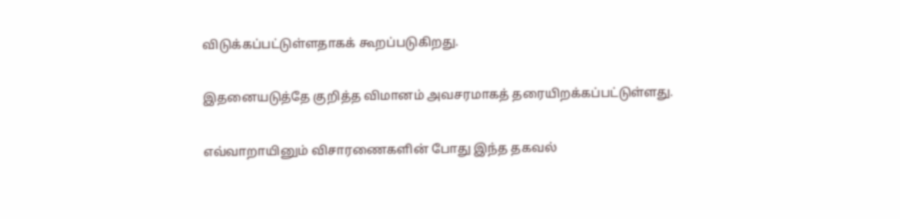விடுக்கப்பட்டுள்ளதாகக் கூறப்படுகிறது.

இதனையடுத்தே குறித்த விமானம் அவசரமாகத் தரையிறக்கப்பட்டுள்ளது.

எவ்வாறாயினும் விசாரணைகளின் போது இந்த தகவல்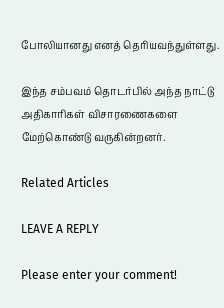போலியானது எனத் தெரியவந்துள்ளது.

இந்த சம்பவம் தொடர்பில் அந்த நாட்டு அதிகாரிகள் விசாரணைகளை மேற்கொண்டு வருகின்றனர்.

Related Articles

LEAVE A REPLY

Please enter your comment!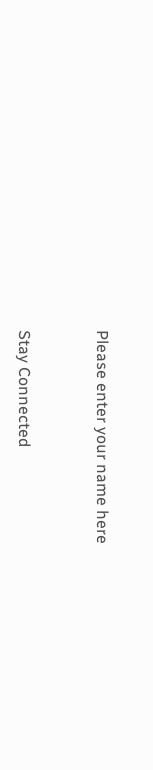Please enter your name here


Stay Connected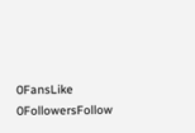0FansLike
0FollowersFollow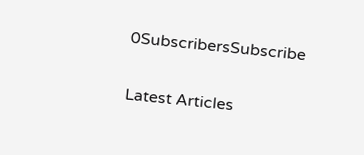0SubscribersSubscribe

Latest Articles